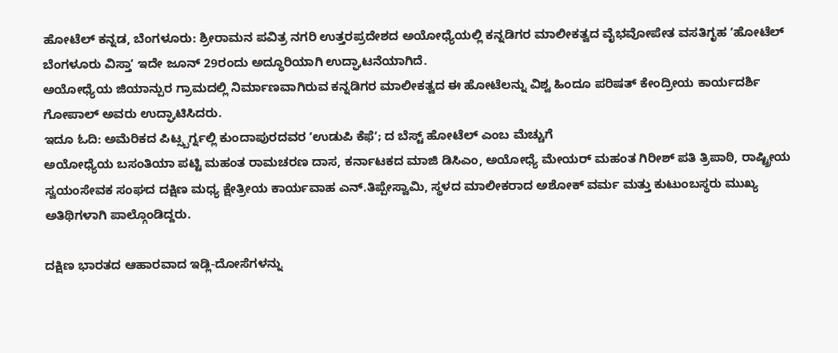ಹೋಟೆಲ್ ಕನ್ನಡ, ಬೆಂಗಳೂರು: ಶ್ರೀರಾಮನ ಪವಿತ್ರ ನಗರಿ ಉತ್ತರಪ್ರದೇಶದ ಅಯೋಧ್ಯೆಯಲ್ಲಿ ಕನ್ನಡಿಗರ ಮಾಲೀಕತ್ವದ ವೈಭವೋಪೇತ ವಸತಿಗೃಹ ʼಹೋಟೆಲ್ ಬೆಂಗಳೂರು ವಿಸ್ತಾʼ ಇದೇ ಜೂನ್ 29ರಂದು ಅದ್ಧೂರಿಯಾಗಿ ಉದ್ಘಾಟನೆಯಾಗಿದೆ.
ಅಯೋಧ್ಯೆಯ ಜಿಯಾನ್ಪುರ ಗ್ರಾಮದಲ್ಲಿ ನಿರ್ಮಾಣವಾಗಿರುವ ಕನ್ನಡಿಗರ ಮಾಲೀಕತ್ವದ ಈ ಹೋಟೆಲನ್ನು ವಿಶ್ವ ಹಿಂದೂ ಪರಿಷತ್ ಕೇಂದ್ರೀಯ ಕಾರ್ಯದರ್ಶಿ ಗೋಪಾಲ್ ಅವರು ಉದ್ಘಾಟಿಸಿದರು.
ಇದೂ ಓದಿ: ಅಮೆರಿಕದ ಪಿಟ್ಸ್ಬರ್ಗ್ನಲ್ಲಿ ಕುಂದಾಪುರದವರ ʼಉಡುಪಿ ಕೆಫೆʼ; ದ ಬೆಸ್ಟ್ ಹೋಟೆಲ್ ಎಂಬ ಮೆಚ್ಚುಗೆ
ಅಯೋಧ್ಯೆಯ ಬಸಂತಿಯಾ ಪಟ್ಟಿ ಮಹಂತ ರಾಮಚರಣ ದಾಸ, ಕರ್ನಾಟಕದ ಮಾಜಿ ಡಿಸಿಎಂ, ಅಯೋಧ್ಯೆ ಮೇಯರ್ ಮಹಂತ ಗಿರೀಶ್ ಪತಿ ತ್ರಿಪಾಠಿ, ರಾಷ್ಟ್ರೀಯ ಸ್ವಯಂಸೇವಕ ಸಂಘದ ದಕ್ಷಿಣ ಮಧ್ಯ ಕ್ಷೇತ್ರೀಯ ಕಾರ್ಯವಾಹ ಎನ್.ತಿಪ್ಪೇಸ್ವಾಮಿ, ಸ್ಥಳದ ಮಾಲೀಕರಾದ ಅಶೋಕ್ ವರ್ಮ ಮತ್ತು ಕುಟುಂಬಸ್ಥರು ಮುಖ್ಯ ಅತಿಥಿಗಳಾಗಿ ಪಾಲ್ಗೊಂಡಿದ್ದರು.

ದಕ್ಷಿಣ ಭಾರತದ ಆಹಾರವಾದ ಇಡ್ಲಿ-ದೋಸೆಗಳನ್ನು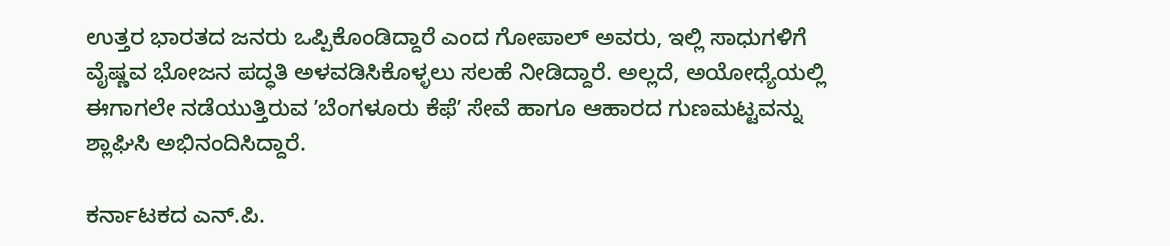ಉತ್ತರ ಭಾರತದ ಜನರು ಒಪ್ಪಿಕೊಂಡಿದ್ದಾರೆ ಎಂದ ಗೋಪಾಲ್ ಅವರು, ಇಲ್ಲಿ ಸಾಧುಗಳಿಗೆ ವೈಷ್ಣವ ಭೋಜನ ಪದ್ಧತಿ ಅಳವಡಿಸಿಕೊಳ್ಳಲು ಸಲಹೆ ನೀಡಿದ್ದಾರೆ. ಅಲ್ಲದೆ, ಅಯೋಧ್ಯೆಯಲ್ಲಿ ಈಗಾಗಲೇ ನಡೆಯುತ್ತಿರುವ ʼಬೆಂಗಳೂರು ಕೆಫೆʼ ಸೇವೆ ಹಾಗೂ ಆಹಾರದ ಗುಣಮಟ್ಟವನ್ನು ಶ್ಲಾಘಿಸಿ ಅಭಿನಂದಿಸಿದ್ದಾರೆ.

ಕರ್ನಾಟಕದ ಎನ್.ಪಿ.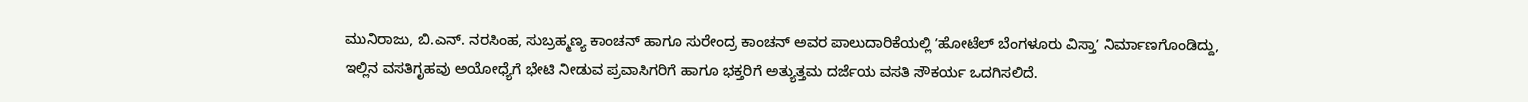ಮುನಿರಾಜು, ಬಿ.ಎನ್. ನರಸಿಂಹ, ಸುಬ್ರಹ್ಮಣ್ಯ ಕಾಂಚನ್ ಹಾಗೂ ಸುರೇಂದ್ರ ಕಾಂಚನ್ ಅವರ ಪಾಲುದಾರಿಕೆಯಲ್ಲಿ ʼಹೋಟೆಲ್ ಬೆಂಗಳೂರು ವಿಸ್ತಾʼ ನಿರ್ಮಾಣಗೊಂಡಿದ್ದು, ಇಲ್ಲಿನ ವಸತಿಗೃಹವು ಅಯೋಧ್ಯೆಗೆ ಭೇಟಿ ನೀಡುವ ಪ್ರವಾಸಿಗರಿಗೆ ಹಾಗೂ ಭಕ್ತರಿಗೆ ಅತ್ಯುತ್ತಮ ದರ್ಜೆಯ ವಸತಿ ಸೌಕರ್ಯ ಒದಗಿಸಲಿದೆ.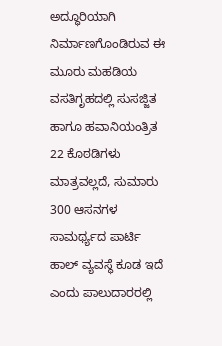ಅದ್ಧೂರಿಯಾಗಿ ನಿರ್ಮಾಣಗೊಂಡಿರುವ ಈ ಮೂರು ಮಹಡಿಯ ವಸತಿಗೃಹದಲ್ಲಿ ಸುಸಜ್ಜಿತ ಹಾಗೂ ಹವಾನಿಯಂತ್ರಿತ 22 ಕೊಠಡಿಗಳು ಮಾತ್ರವಲ್ಲದೆ, ಸುಮಾರು 300 ಆಸನಗಳ ಸಾಮರ್ಥ್ಯದ ಪಾರ್ಟಿ ಹಾಲ್ ವ್ಯವಸ್ಥೆ ಕೂಡ ಇದೆ ಎಂದು ಪಾಲುದಾರರಲ್ಲಿ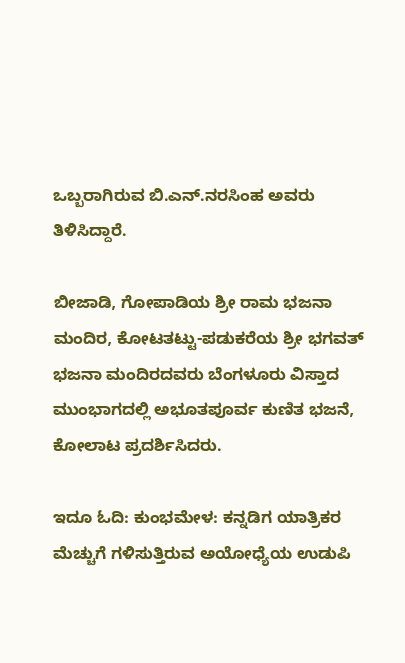ಒಬ್ಬರಾಗಿರುವ ಬಿ.ಎನ್.ನರಸಿಂಹ ಅವರು ತಿಳಿಸಿದ್ದಾರೆ.

ಬೀಜಾಡಿ, ಗೋಪಾಡಿಯ ಶ್ರೀ ರಾಮ ಭಜನಾ ಮಂದಿರ, ಕೋಟತಟ್ಟು-ಪಡುಕರೆಯ ಶ್ರೀ ಭಗವತ್ ಭಜನಾ ಮಂದಿರದವರು ಬೆಂಗಳೂರು ವಿಸ್ತಾದ ಮುಂಭಾಗದಲ್ಲಿ ಅಭೂತಪೂರ್ವ ಕುಣಿತ ಭಜನೆ, ಕೋಲಾಟ ಪ್ರದರ್ಶಿಸಿದರು.

ಇದೂ ಓದಿ: ಕುಂಭಮೇಳ: ಕನ್ನಡಿಗ ಯಾತ್ರಿಕರ ಮೆಚ್ಚುಗೆ ಗಳಿಸುತ್ತಿರುವ ಅಯೋಧ್ಯೆಯ ಉಡುಪಿ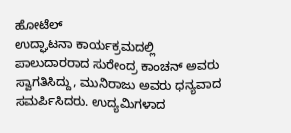ಹೋಟೆಲ್
ಉದ್ಘಾಟನಾ ಕಾರ್ಯಕ್ರಮದಲ್ಲಿ ಪಾಲುದಾರರಾದ ಸುರೇಂದ್ರ ಕಾಂಚನ್ ಅವರು ಸ್ವಾಗತಿಸಿದ್ದು, ಮುನಿರಾಜು ಅವರು ಧನ್ಯವಾದ ಸಮರ್ಪಿಸಿದರು. ಉದ್ಯಮಿಗಳಾದ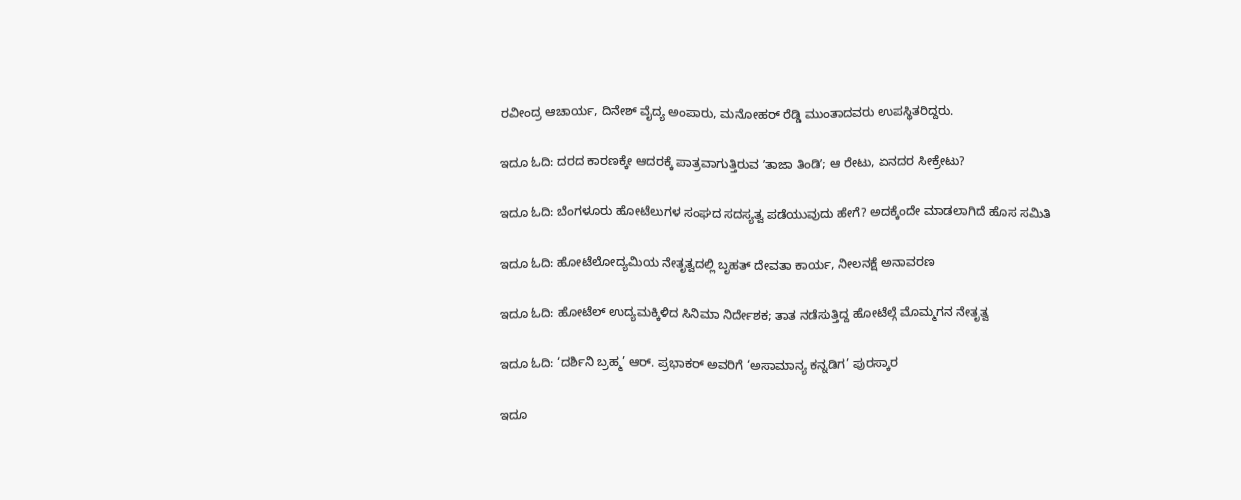ರವೀಂದ್ರ ಆಚಾರ್ಯ, ದಿನೇಶ್ ವೈದ್ಯ ಅಂಪಾರು, ಮನೋಹರ್ ರೆಡ್ಡಿ ಮುಂತಾದವರು ಉಪಸ್ಥಿತರಿದ್ದರು.

ಇದೂ ಓದಿ: ದರದ ಕಾರಣಕ್ಕೇ ಆದರಕ್ಕೆ ಪಾತ್ರವಾಗುತ್ತಿರುವ ʼತಾಜಾ ತಿಂಡಿʼ; ಆ ರೇಟು, ಏನದರ ಸೀಕ್ರೇಟು?

ಇದೂ ಓದಿ: ಬೆಂಗಳೂರು ಹೋಟೆಲುಗಳ ಸಂಘದ ಸದಸ್ಯತ್ವ ಪಡೆಯುವುದು ಹೇಗೆ? ಅದಕ್ಕೆಂದೇ ಮಾಡಲಾಗಿದೆ ಹೊಸ ಸಮಿತಿ

ಇದೂ ಓದಿ: ಹೋಟೆಲೋದ್ಯಮಿಯ ನೇತೃತ್ವದಲ್ಲಿ ಬೃಹತ್ ದೇವತಾ ಕಾರ್ಯ, ನೀಲನಕ್ಷೆ ಅನಾವರಣ

ಇದೂ ಓದಿ: ಹೋಟೆಲ್ ಉದ್ಯಮಕ್ಕಿಳಿದ ಸಿನಿಮಾ ನಿರ್ದೇಶಕ; ತಾತ ನಡೆಸುತ್ತಿದ್ದ ಹೋಟೆಲ್ಗೆ ಮೊಮ್ಮಗನ ನೇತೃತ್ವ

ಇದೂ ಓದಿ: ‘ದರ್ಶಿನಿ ಬ್ರಹ್ಮ’ ಆರ್. ಪ್ರಭಾಕರ್ ಅವರಿಗೆ ‘ಅಸಾಮಾನ್ಯ ಕನ್ನಡಿಗ’ ಪುರಸ್ಕಾರ

ಇದೂ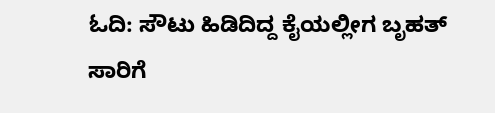ಓದಿ: ಸೌಟು ಹಿಡಿದಿದ್ದ ಕೈಯಲ್ಲೀಗ ಬೃಹತ್ ಸಾರಿಗೆ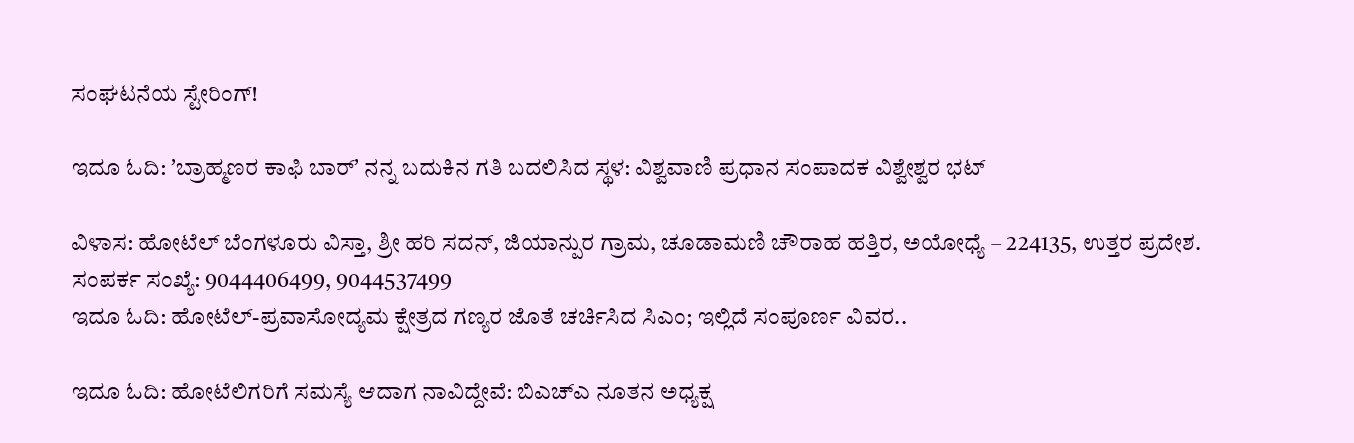ಸಂಘಟನೆಯ ಸ್ಟೇರಿಂಗ್!

ಇದೂ ಓದಿ: ʼಬ್ರಾಹ್ಮಣರ ಕಾಫಿ ಬಾರ್ʼ ನನ್ನ ಬದುಕಿನ ಗತಿ ಬದಲಿಸಿದ ಸ್ಥಳ: ವಿಶ್ವವಾಣಿ ಪ್ರಧಾನ ಸಂಪಾದಕ ವಿಶ್ವೇಶ್ವರ ಭಟ್

ವಿಳಾಸ: ಹೋಟೆಲ್ ಬೆಂಗಳೂರು ವಿಸ್ತಾ, ಶ್ರೀ ಹರಿ ಸದನ್, ಜಿಯಾನ್ಪುರ ಗ್ರಾಮ, ಚೂಡಾಮಣಿ ಚೌರಾಹ ಹತ್ತಿರ, ಅಯೋಧ್ಯೆ – 224135, ಉತ್ತರ ಪ್ರದೇಶ.
ಸಂಪರ್ಕ ಸಂಖ್ಯೆ: 9044406499, 9044537499
ಇದೂ ಓದಿ: ಹೋಟೆಲ್-ಪ್ರವಾಸೋದ್ಯಮ ಕ್ಷೇತ್ರದ ಗಣ್ಯರ ಜೊತೆ ಚರ್ಚಿಸಿದ ಸಿಎಂ; ಇಲ್ಲಿದೆ ಸಂಪೂರ್ಣ ವಿವರ..

ಇದೂ ಓದಿ: ಹೋಟೆಲಿಗರಿಗೆ ಸಮಸ್ಯೆ ಆದಾಗ ನಾವಿದ್ದೇವೆ: ಬಿಎಚ್ಎ ನೂತನ ಅಧ್ಯಕ್ಷ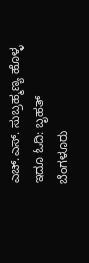ಎಚ್.ಎಸ್. ಸುಬ್ರಹ್ಮಣ್ಯ ಹೊಳ್ಳ
ಇದೂ ಓದಿ: ಬೃಹತ್ ಬೆಂಗಳೂರು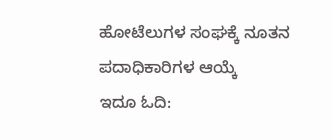ಹೋಟೆಲುಗಳ ಸಂಘಕ್ಕೆ ನೂತನ ಪದಾಧಿಕಾರಿಗಳ ಆಯ್ಕೆ
ಇದೂ ಓದಿ: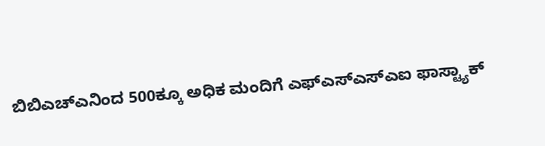ಬಿಬಿಎಚ್ಎನಿಂದ 500ಕ್ಕೂ ಅಧಿಕ ಮಂದಿಗೆ ಎಫ್ಎಸ್ಎಸ್ಎಐ ಫಾಸ್ಟ್ಯಾಕ್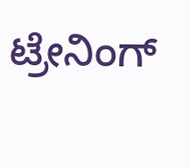ಟ್ರೇನಿಂಗ್